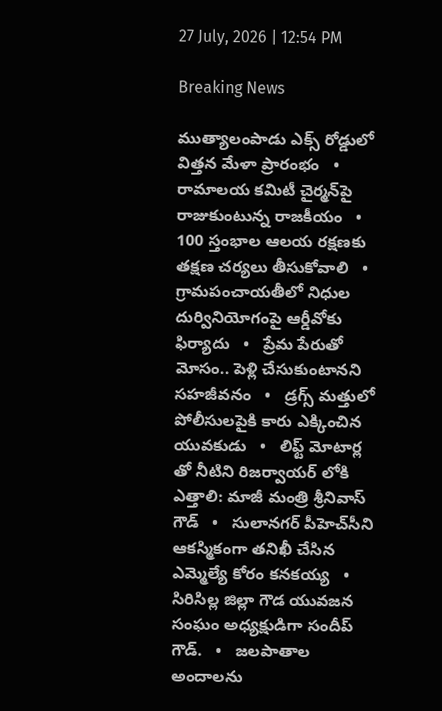27 July, 2026 | 12:54 PM

Breaking News

ముత్యాలంపాడు ఎక్స్‌ రోడ్డులో విత్తన మేళా ప్రారంభం   •   రామాలయ కమిటీ చైర్మన్‌పై రాజుకుంటున్న రాజకీయం   •   100 స్తంభాల ఆలయ రక్షణకు తక్షణ చర్యలు తీసుకోవాలి   •   గ్రామపంచాయతీలో నిధుల దుర్వినియోగంపై ఆర్డీవోకు ఫిర్యాదు   •   ప్రేమ పేరుతో మోసం.. పెళ్లి చేసుకుంటానని సహజీవనం   •   డ్రగ్స్ మత్తులో పోలీసులపైకి కారు ఎక్కించిన యువకుడు   •   లిఫ్ట్ మోటార్ల తో నీటిని రిజర్వాయర్ లోకి ఎత్తాలి: మాజీ మంత్రి శ్రీనివాస్ గౌడ్   •   సులానగర్ పీహెచ్‌సీని ఆకస్మికంగా తనిఖీ చేసిన ఎమ్మెల్యే కోరం కనకయ్య   •   సిరిసిల్ల జిల్లా గౌడ యువజన సంఘం అధ్యక్షుడిగా సందీప్ గౌడ్.   •   జలపాతాల అందాలను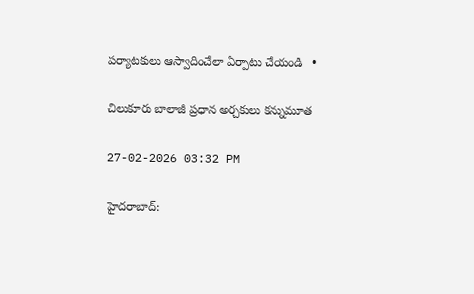పర్యాటకులు ఆస్వాదించేలా ఏర్పాటు చేయండి   •

చిలుకూరు బాలాజీ ప్రధాన అర్చకులు కన్నుమూత

27-02-2026 03:32 PM

హైదరాబాద్: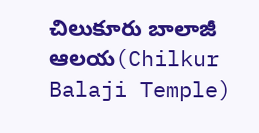చిలుకూరు బాలాజీ ఆలయ(Chilkur Balaji Temple)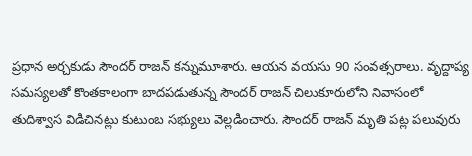ప్రధాన అర్చకుడు సౌందర్ రాజన్ కన్నుమూశారు. ఆయన వయసు 90 సంవత్సరాలు. వృద్దాప్య సమస్యలతో కొంతకాలంగా బాదపడుతున్న సౌందర్ రాజన్ చిలుకూరులోని నివాసంలో తుదిశ్వాస విడిచినట్లు కుటుంబ సభ్యులు వెల్లడించారు. సౌందర్ రాజన్ మృతి పట్ల పలువురు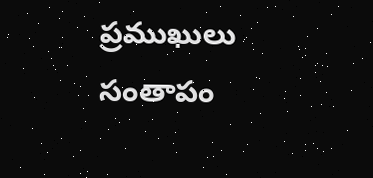ప్రముఖులు సంతాపం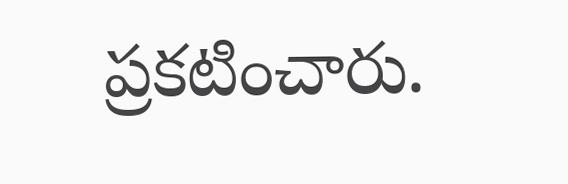ప్రకటించారు.